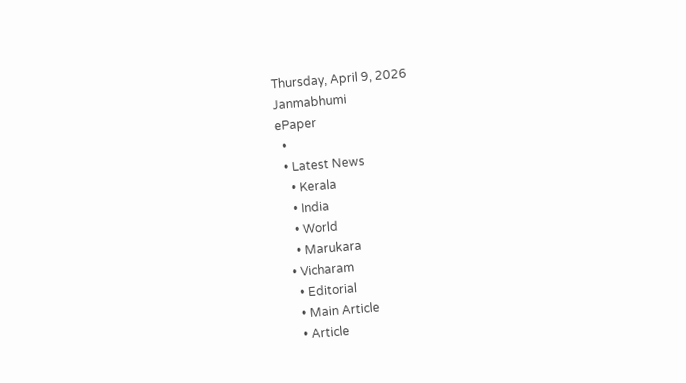Thursday, April 9, 2026
Janmabhumi
ePaper
  •
  • Latest News
    • Kerala
    • India
    • World
    • Marukara
  • Vicharam
    • Editorial
    • Main Article
    • Article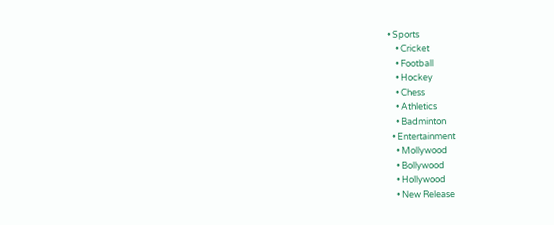• Sports
    • Cricket
    • Football
    • Hockey
    • Chess
    • Athletics
    • Badminton
  • Entertainment
    • Mollywood
    • Bollywood
    • Hollywood
    • New Release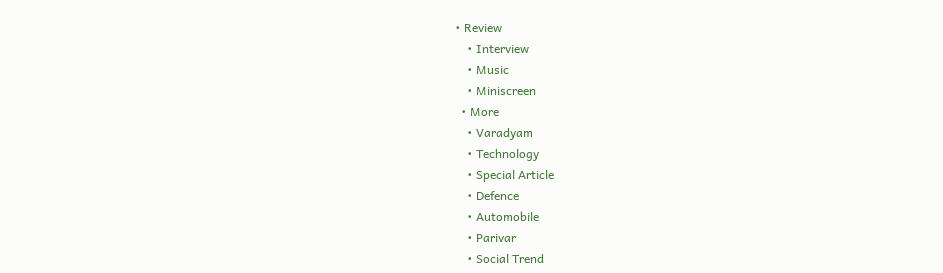• Review
    • Interview
    • Music
    • Miniscreen
  • More
    • Varadyam
    • Technology
    • Special Article
    • Defence
    • Automobile
    • Parivar
    • Social Trend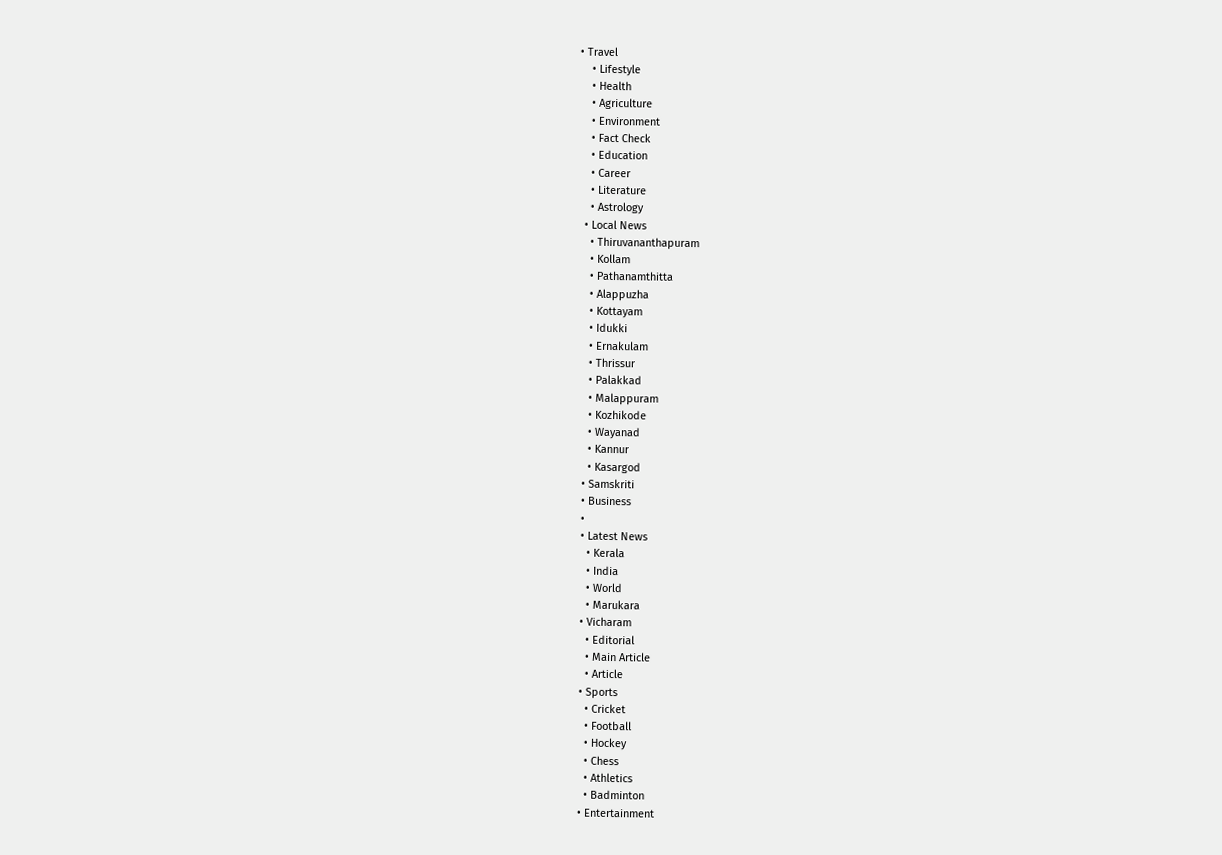• Travel
    • Lifestyle
    • Health
    • Agriculture
    • Environment
    • Fact Check
    • Education
    • Career
    • Literature
    • Astrology
  • Local News
    • Thiruvananthapuram
    • Kollam
    • Pathanamthitta
    • Alappuzha
    • Kottayam
    • Idukki
    • Ernakulam
    • Thrissur
    • Palakkad
    • Malappuram
    • Kozhikode
    • Wayanad
    • Kannur
    • Kasargod
  • Samskriti
  • Business
  •
  • Latest News
    • Kerala
    • India
    • World
    • Marukara
  • Vicharam
    • Editorial
    • Main Article
    • Article
  • Sports
    • Cricket
    • Football
    • Hockey
    • Chess
    • Athletics
    • Badminton
  • Entertainment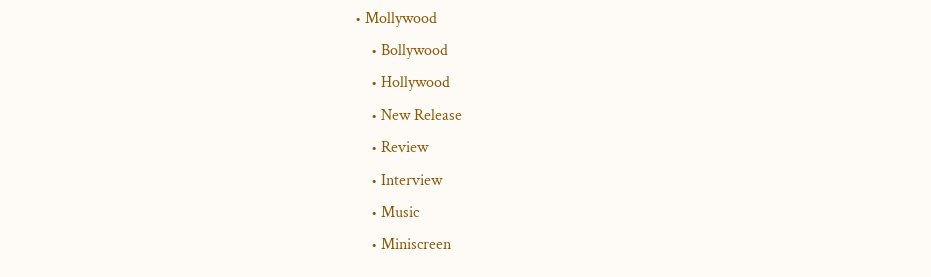• Mollywood
    • Bollywood
    • Hollywood
    • New Release
    • Review
    • Interview
    • Music
    • Miniscreen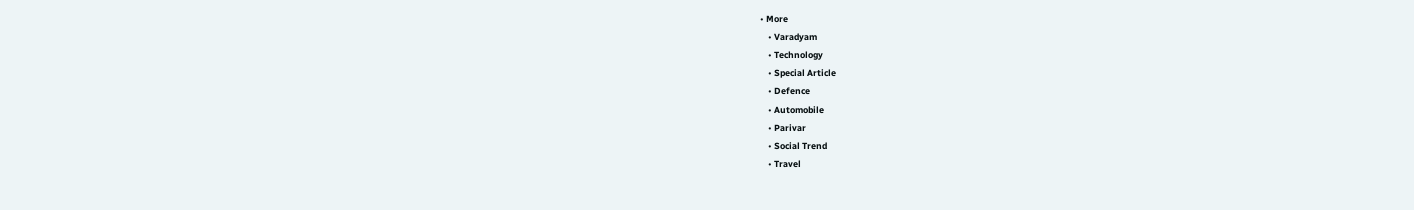• More
    • Varadyam
    • Technology
    • Special Article
    • Defence
    • Automobile
    • Parivar
    • Social Trend
    • Travel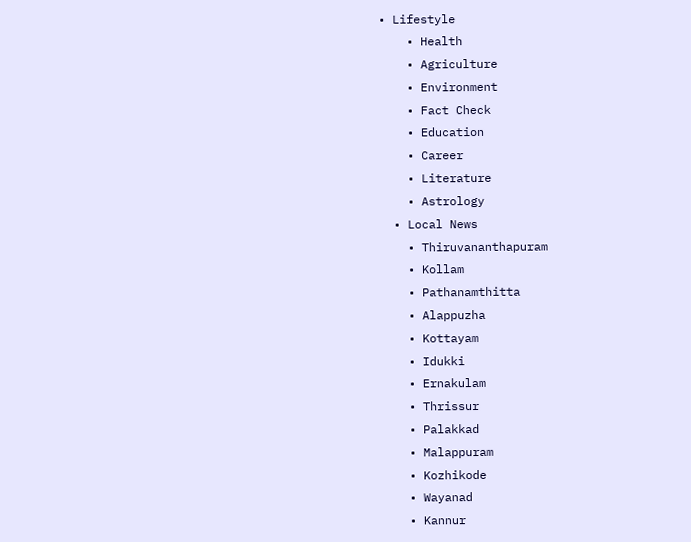• Lifestyle
    • Health
    • Agriculture
    • Environment
    • Fact Check
    • Education
    • Career
    • Literature
    • Astrology
  • Local News
    • Thiruvananthapuram
    • Kollam
    • Pathanamthitta
    • Alappuzha
    • Kottayam
    • Idukki
    • Ernakulam
    • Thrissur
    • Palakkad
    • Malappuram
    • Kozhikode
    • Wayanad
    • Kannur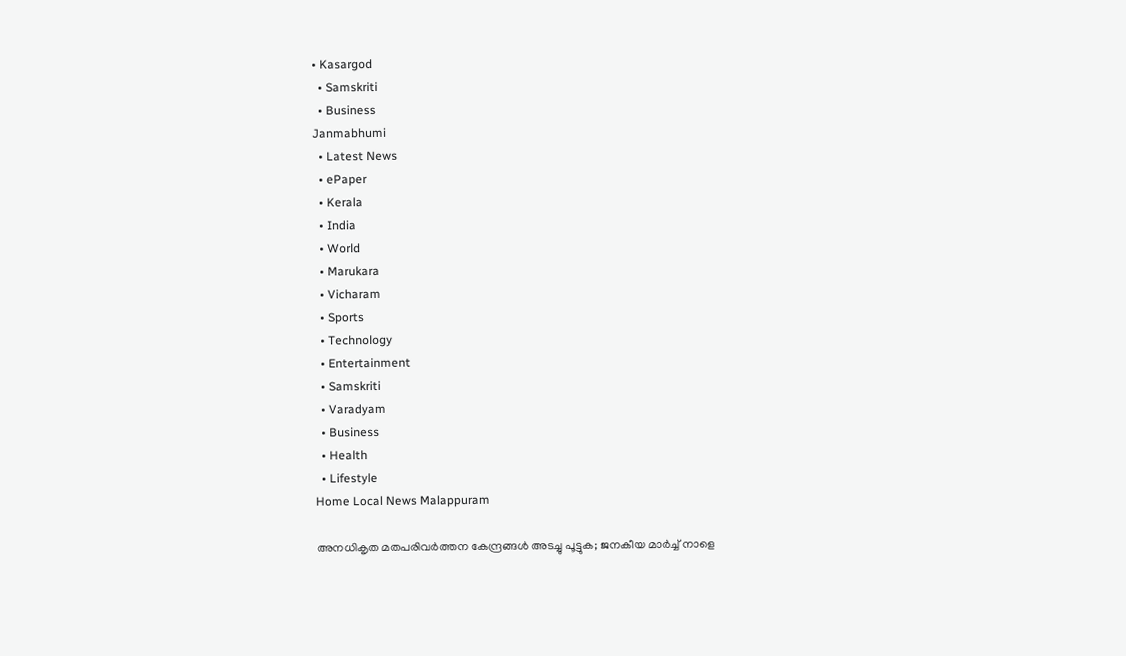• Kasargod
  • Samskriti
  • Business
Janmabhumi
  • Latest News
  • ePaper
  • Kerala
  • India
  • World
  • Marukara
  • Vicharam
  • Sports
  • Technology
  • Entertainment
  • Samskriti
  • Varadyam
  • Business
  • Health
  • Lifestyle
Home Local News Malappuram

അനധികൃത മതപരിവര്‍ത്തന കേന്ദ്രങ്ങള്‍ അടച്ചു പൂട്ടുക; ജനകീയ മാര്‍ച്ച് നാളെ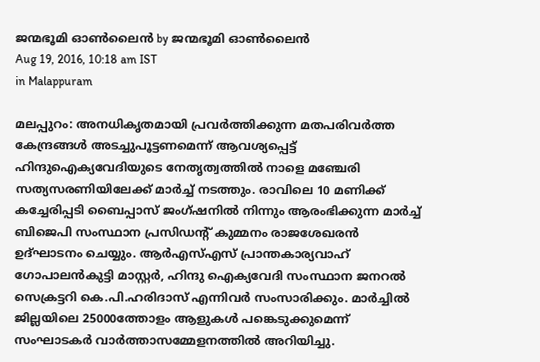ജന്മഭൂമി ഓണ്‍ലൈന്‍ by ജന്മഭൂമി ഓണ്‍ലൈന്‍
Aug 19, 2016, 10:18 am IST
in Malappuram

മലപ്പുറം: അനധികൃതമായി പ്രവര്‍ത്തിക്കുന്ന മതപരിവര്‍ത്ത കേന്ദ്രങ്ങള്‍ അടച്ചുപൂട്ടണമെന്ന് ആവശ്യപ്പെട്ട് ഹിന്ദുഐക്യവേദിയുടെ നേതൃത്വത്തില്‍ നാളെ മഞ്ചേരി സത്യസരണിയിലേക്ക് മാര്‍ച്ച് നടത്തും. രാവിലെ 10 മണിക്ക് കച്ചേരിപ്പടി ബൈപ്പാസ് ജംഗ്ഷനില്‍ നിന്നും ആരംഭിക്കുന്ന മാര്‍ച്ച് ബിജെപി സംസ്ഥാന പ്രസിഡന്റ് കുമ്മനം രാജശേഖരന്‍ ഉദ്ഘാടനം ചെയ്യും. ആര്‍എസ്എസ് പ്രാന്തകാര്യവാഹ് ഗോപാലന്‍കുട്ടി മാസ്റ്റര്‍, ഹിന്ദു ഐക്യവേദി സംസ്ഥാന ജനറല്‍ സെക്രട്ടറി കെ.പി.ഹരിദാസ് എന്നിവര്‍ സംസാരിക്കും. മാര്‍ച്ചില്‍ ജില്ലയിലെ 25000ത്തോളം ആളുകള്‍ പങ്കെടുക്കുമെന്ന് സംഘാടകര്‍ വാര്‍ത്താസമ്മേളനത്തില്‍ അറിയിച്ചു.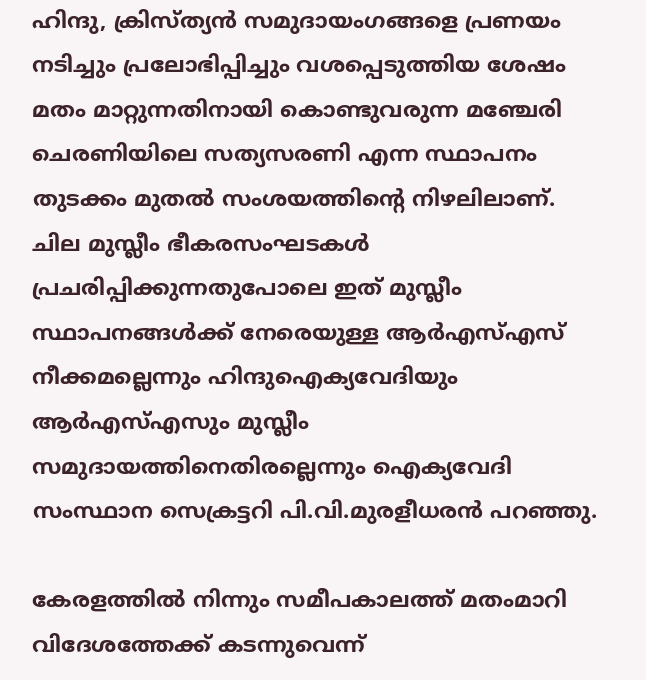ഹിന്ദു, ക്രിസ്ത്യന്‍ സമുദായംഗങ്ങളെ പ്രണയം നടിച്ചും പ്രലോഭിപ്പിച്ചും വശപ്പെടുത്തിയ ശേഷം മതം മാറ്റുന്നതിനായി കൊണ്ടുവരുന്ന മഞ്ചേരി ചെരണിയിലെ സത്യസരണി എന്ന സ്ഥാപനം തുടക്കം മുതല്‍ സംശയത്തിന്റെ നിഴലിലാണ്. ചില മുസ്ലീം ഭീകരസംഘടകള്‍ പ്രചരിപ്പിക്കുന്നതുപോലെ ഇത് മുസ്ലീം സ്ഥാപനങ്ങള്‍ക്ക് നേരെയുള്ള ആര്‍എസ്എസ് നീക്കമല്ലെന്നും ഹിന്ദുഐക്യവേദിയും ആര്‍എസ്എസും മുസ്ലീം സമുദായത്തിനെതിരല്ലെന്നും ഐക്യവേദി സംസ്ഥാന സെക്രട്ടറി പി.വി.മുരളീധരന്‍ പറഞ്ഞു.

കേരളത്തില്‍ നിന്നും സമീപകാലത്ത് മതംമാറി വിദേശത്തേക്ക് കടന്നുവെന്ന്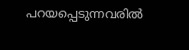പറയപ്പെടുന്നവരില്‍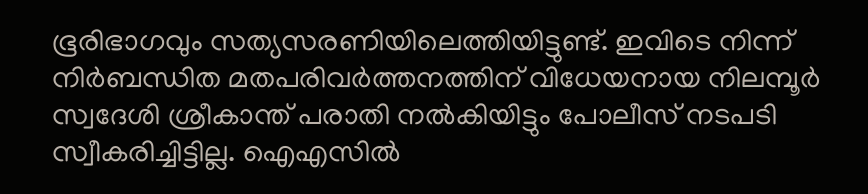ഭൂരിഭാഗവും സത്യസരണിയിലെത്തിയിട്ടുണ്ട്. ഇവിടെ നിന്ന് നിര്‍ബന്ധിത മതപരിവര്‍ത്തനത്തിന് വിധേയനായ നിലമ്പൂര്‍ സ്വദേശി ശ്രീകാന്ത് പരാതി നല്‍കിയിട്ടും പോലീസ് നടപടി സ്വീകരിച്ചിട്ടില്ല. ഐഎസില്‍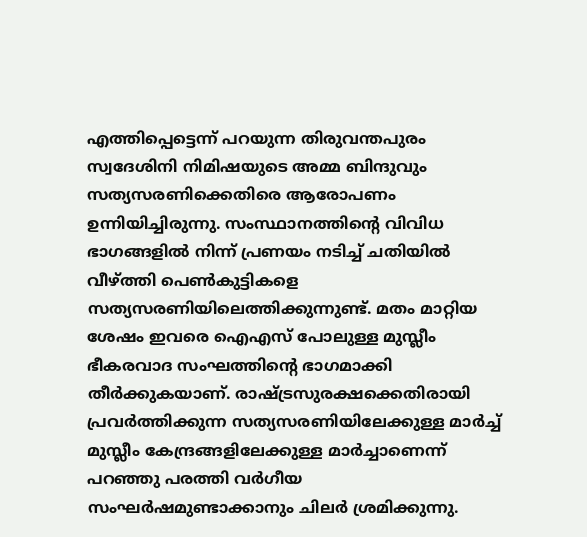എത്തിപ്പെട്ടെന്ന് പറയുന്ന തിരുവന്തപുരം സ്വദേശിനി നിമിഷയുടെ അമ്മ ബിന്ദുവും സത്യസരണിക്കെതിരെ ആരോപണം ഉന്നിയിച്ചിരുന്നു. സംസ്ഥാനത്തിന്റെ വിവിധ ഭാഗങ്ങളില്‍ നിന്ന് പ്രണയം നടിച്ച് ചതിയില്‍ വീഴ്‌ത്തി പെണ്‍കുട്ടികളെ സത്യസരണിയിലെത്തിക്കുന്നുണ്ട്. മതം മാറ്റിയ ശേഷം ഇവരെ ഐഎസ് പോലുള്ള മുസ്ലീം ഭീകരവാദ സംഘത്തിന്റെ ഭാഗമാക്കി തീര്‍ക്കുകയാണ്. രാഷ്‌ട്രസുരക്ഷക്കെതിരായി പ്രവര്‍ത്തിക്കുന്ന സത്യസരണിയിലേക്കുള്ള മാര്‍ച്ച് മുസ്ലീം കേന്ദ്രങ്ങളിലേക്കുള്ള മാര്‍ച്ചാണെന്ന് പറഞ്ഞു പരത്തി വര്‍ഗീയ സംഘര്‍ഷമുണ്ടാക്കാനും ചിലര്‍ ശ്രമിക്കുന്നു.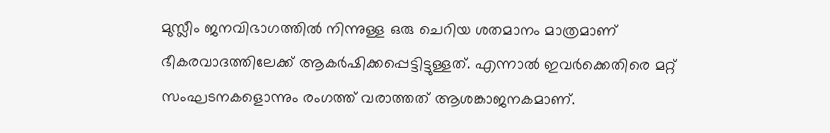മുസ്ലീം ജനവിഭാഗത്തില്‍ നിന്നുള്ള ഒരു ചെറിയ ശതമാനം മാത്രമാണ് ഭീകരവാദത്തിലേക്ക് ആകര്‍ഷിക്കപ്പെട്ടിട്ടുള്ളത്. എന്നാല്‍ ഇവര്‍ക്കെതിരെ മറ്റ് സംഘടനകളൊന്നും രംഗത്ത് വരാത്തത് ആശങ്കാജനകമാണ്.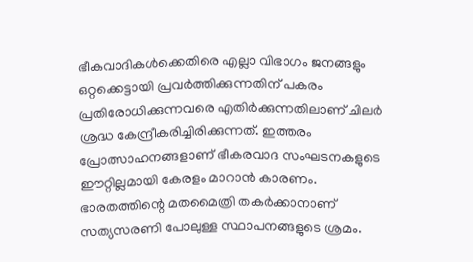ഭീകവാദികള്‍ക്കെതിരെ എല്ലാ വിഭാഗം ജനങ്ങളും ഒറ്റക്കെട്ടായി പ്രവര്‍ത്തിക്കുന്നതിന് പകരം പ്രതിരോധിക്കുന്നവരെ എതിര്‍ക്കുന്നതിലാണ് ചിലര്‍ ശ്രദ്ധ കേന്ദ്രീകരിച്ചിരിക്കുന്നത്. ഇത്തരം പ്രോത്സാഹനങ്ങളാണ് ഭീകരവാദ സംഘടനകളുടെ ഈറ്റില്ലമായി കേരളം മാറാന്‍ കാരണം. ഭാരതത്തിന്റെ മതമൈത്രി തകര്‍ക്കാനാണ് സത്യസരണി പോലുള്ള സ്ഥാപനങ്ങളുടെ ശ്രമം.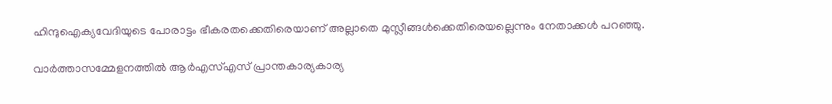ഹിന്ദുഐക്യവേദിയുടെ പോരാട്ടം ഭീകരതക്കെതിരെയാണ് അല്ലാതെ മുസ്ലീങ്ങള്‍ക്കെതിരെയല്ലെന്നും നേതാക്കള്‍ പറഞ്ഞു.

വാര്‍ത്താസമ്മേളനത്തില്‍ ആര്‍എസ്എസ് പ്രാന്തകാര്യകാര്യ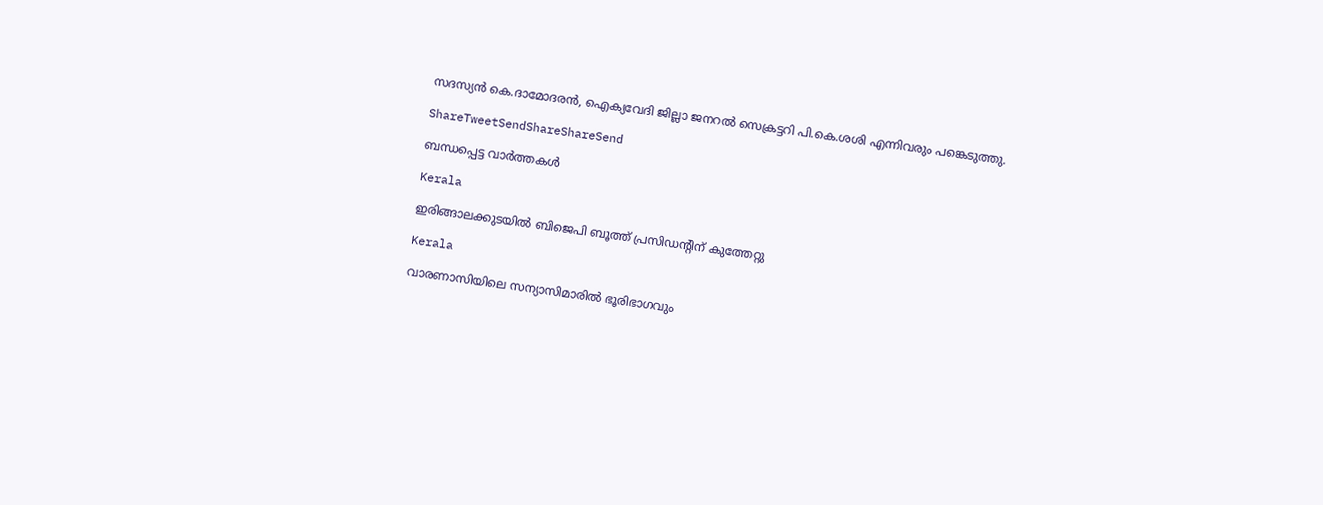സദസ്യന്‍ കെ.ദാമോദരന്‍, ഐക്യവേദി ജില്ലാ ജനറല്‍ സെക്രട്ടറി പി.കെ.ശശി എന്നിവരും പങ്കെടുത്തു.

ShareTweetSendShareShareSend

ബന്ധപ്പെട്ട വാര്‍ത്തകള്‍

Kerala

ഇരിങ്ങാലക്കുടയില്‍ ബിജെപി ബൂത്ത് പ്രസിഡന്റിന് കുത്തേറ്റു

Kerala

വാരണാസിയിലെ സന്യാസിമാരിൽ ഭൂരിഭാഗവും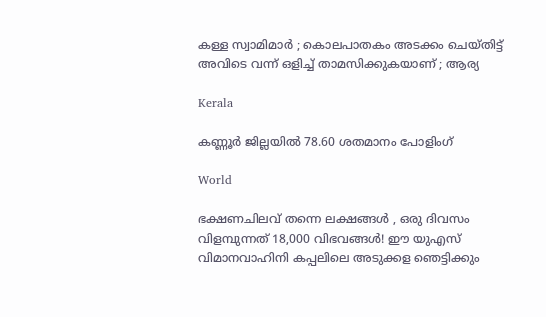കള്ള സ്വാമിമാർ ; കൊലപാതകം അടക്കം ചെയ്തിട്ട് അവിടെ വന്ന് ഒളിച്ച് താമസിക്കുകയാണ് ; ആര്യ

Kerala

കണ്ണൂര്‍ ജില്ലയില്‍ 78.60 ശതമാനം പോളിംഗ്

World

ഭക്ഷണചിലവ് തന്നെ ലക്ഷങ്ങൾ , ഒരു ദിവസം വിളമ്പുന്നത് 18,000 വിഭവങ്ങൾ! ഈ യുഎസ് വിമാനവാഹിനി കപ്പലിലെ അടുക്കള ഞെട്ടിക്കും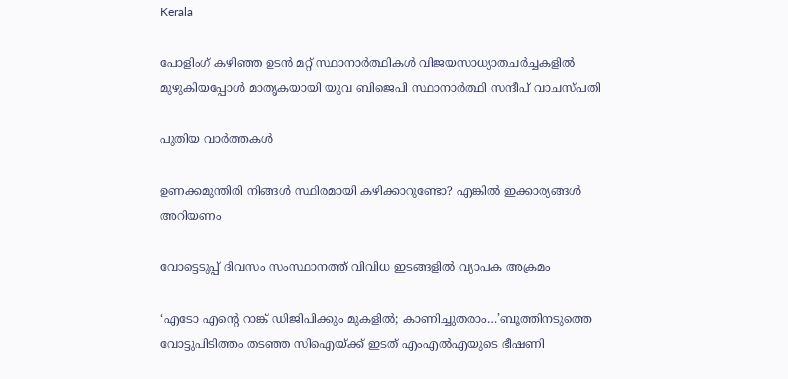Kerala

പോളിംഗ് കഴിഞ്ഞ ഉടന്‍ മറ്റ് സ്ഥാനാര്‍ത്ഥികള്‍ വിജയസാധ്യാതചര്‍ച്ചകളില്‍ മുഴുകിയപ്പോള്‍ മാതൃകയായി യുവ ബിജെപി സ്ഥാനാര്‍ത്ഥി സന്ദീപ് വാചസ്പതി

പുതിയ വാര്‍ത്തകള്‍

ഉണക്കമുന്തിരി നിങ്ങൾ സ്ഥിരമായി കഴിക്കാറുണ്ടോ? എങ്കിൽ ഇക്കാര്യങ്ങൾ അറിയണം

വോട്ടെടുപ്പ് ദിവസം സംസ്ഥാനത്ത് വിവിധ ഇടങ്ങളില്‍ വ്യാപക അക്രമം

‘എടോ എന്റെ റാങ്ക് ഡിജിപിക്കും മുകളില്‍; കാണിച്ചുതരാം…’ബൂത്തിനടുത്തെ വോട്ടുപിടിത്തം തടഞ്ഞ സിഐയ്‌ക്ക് ഇടത് എംഎല്‍എയുടെ ഭീഷണി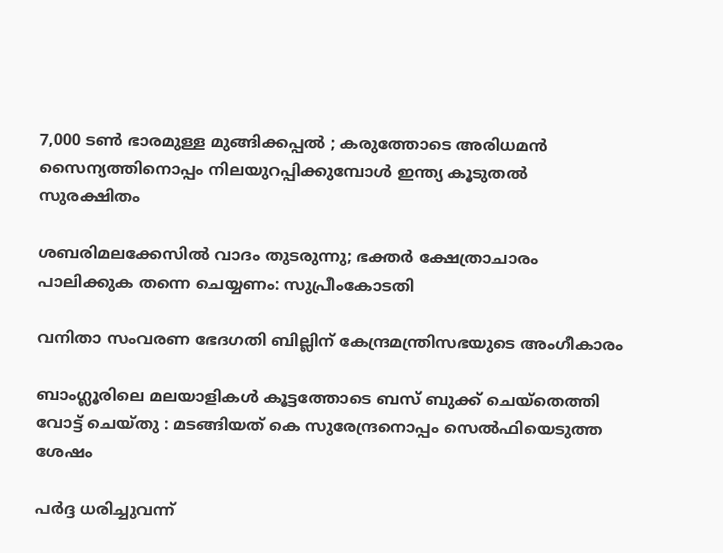7,000 ടൺ ഭാരമുള്ള മുങ്ങിക്കപ്പൽ ; കരുത്തോടെ അരിധമൻ സൈന്യത്തിനൊപ്പം നിലയുറപ്പിക്കുമ്പോൾ ഇന്ത്യ കൂടുതൽ സുരക്ഷിതം

ശബരിമലക്കേസില്‍ വാദം തുടരുന്നു; ഭക്തര്‍ ക്ഷേത്രാചാരം പാലിക്കുക തന്നെ ചെയ്യണം: സുപ്രീംകോടതി

വനിതാ സംവരണ ഭേദഗതി ബില്ലിന് കേന്ദ്രമന്ത്രിസഭയുടെ അംഗീകാരം

ബാംഗ്ലൂരിലെ മലയാളികള്‍ കൂട്ടത്തോടെ ബസ് ബുക്ക് ചെയ്തെത്തി വോട്ട് ചെയ്തു : മടങ്ങിയത് കെ സുരേന്ദ്രനൊപ്പം സെൽഫിയെടുത്ത ശേഷം

പര്‍ദ്ദ ധരിച്ചുവന്ന്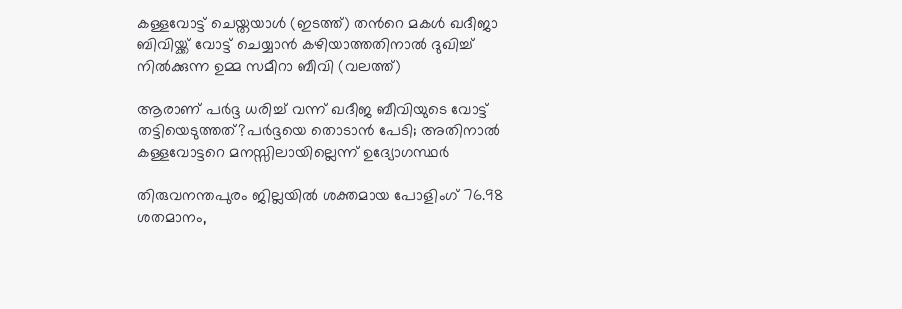കള്ളവോട്ട് ചെയ്തയാള്‍ (ഇടത്ത്) തന്‍റെ മകള്‍ ഖദീജാ ബിവിയ്ക്ക് വോട്ട് ചെയ്യാന്‍ കഴിയാത്തതിനാല്‍ ദുഖിച്ച് നില്‍ക്കുന്ന ഉമ്മ സമീറാ ബീവി (വലത്ത്)

ആരാണ് പര്‍ദ്ദ ധരിച്ച് വന്ന് ഖദീജ ബീവിയുടെ വോട്ട് തട്ടിയെടുത്തത്?പര്‍ദ്ദയെ തൊടാന്‍ പേടി; അതിനാല്‍ കള്ളവോട്ടറെ മനസ്സിലായില്ലെന്ന് ഉദ്യോഗസ്ഥര്‍

തിരുവനന്തപുരം ജില്ലയില്‍ ശക്തമായ പോളിംഗ് 76.98 ശതമാനം,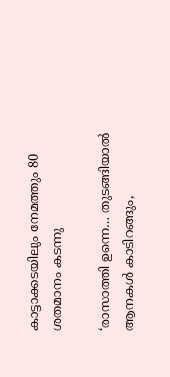കാട്ടാക്കടയിലും നേമത്തും 80 ശതമാനം കടന്നു

‘രാസാത്തി ഉന്നെ… തുടങ്ങിയാല്‍ ആനകള്‍ കാടിറങ്ങും,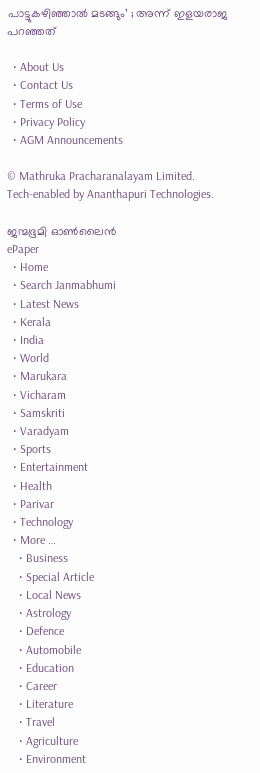പാട്ടുകഴിഞ്ഞാല്‍ മടങ്ങും’ ; അന്ന് ഇളയരാജ പറഞ്ഞത്

  • About Us
  • Contact Us
  • Terms of Use
  • Privacy Policy
  • AGM Announcements

© Mathruka Pracharanalayam Limited.
Tech-enabled by Ananthapuri Technologies.

ജന്മഭൂമി ഓണ്‍ലൈന്‍
ePaper
  • Home
  • Search Janmabhumi
  • Latest News
  • Kerala
  • India
  • World
  • Marukara
  • Vicharam
  • Samskriti
  • Varadyam
  • Sports
  • Entertainment
  • Health
  • Parivar
  • Technology
  • More …
    • Business
    • Special Article
    • Local News
    • Astrology
    • Defence
    • Automobile
    • Education
    • Career
    • Literature
    • Travel
    • Agriculture
    • Environment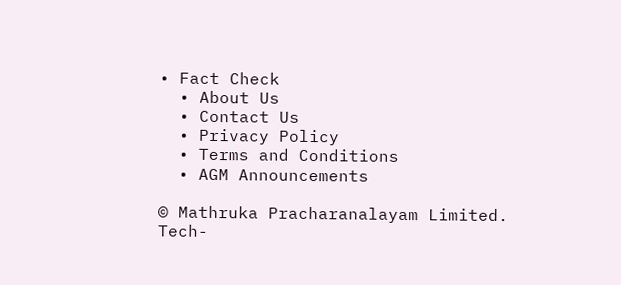• Fact Check
  • About Us
  • Contact Us
  • Privacy Policy
  • Terms and Conditions
  • AGM Announcements

© Mathruka Pracharanalayam Limited.
Tech-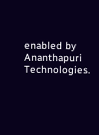enabled by Ananthapuri Technologies.